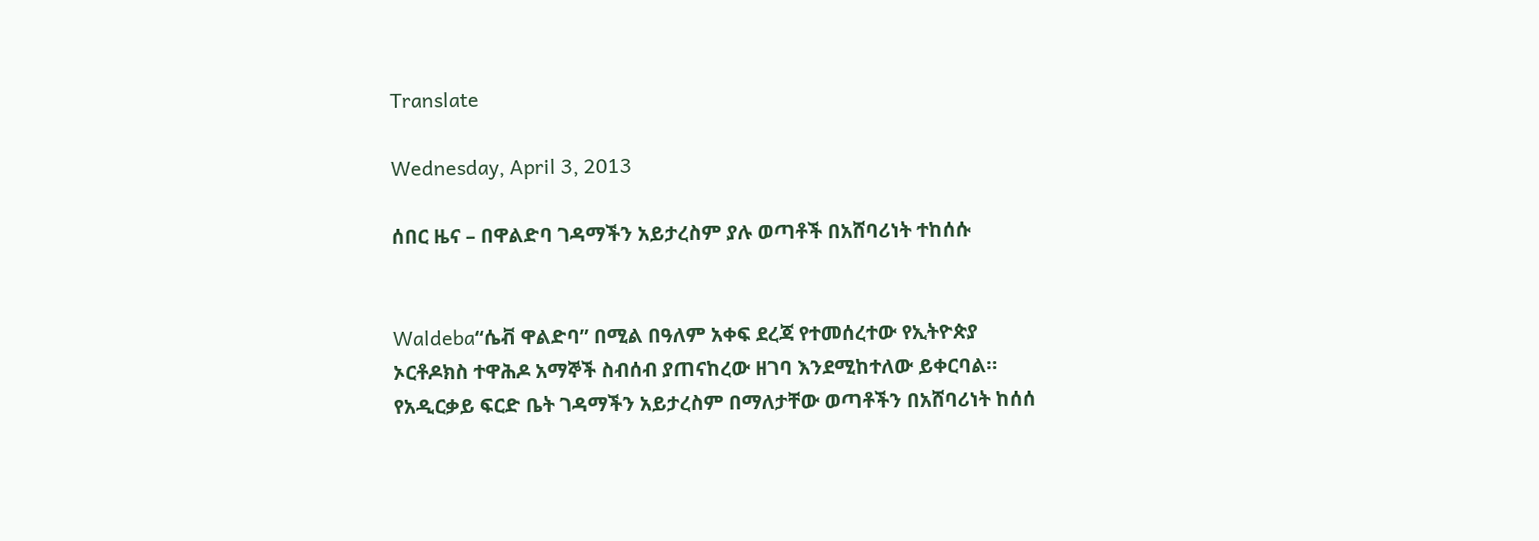Translate

Wednesday, April 3, 2013

ሰበር ዜና – በዋልድባ ገዳማችን አይታረስም ያሉ ወጣቶች በአሸባሪነት ተከሰሱ


Waldeba“ሴቭ ዋልድባ” በሚል በዓለም አቀፍ ደረጃ የተመሰረተው የኢትዮጵያ ኦርቶዶክስ ተዋሕዶ አማኞች ስብሰብ ያጠናከረው ዘገባ እንደሚከተለው ይቀርባል። የአዲርቃይ ፍርድ ቤት ገዳማችን አይታረስም በማለታቸው ወጣቶችን በአሸባሪነት ከሰሰ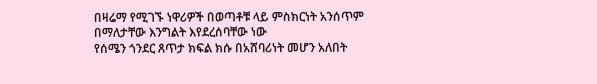በዛሬማ የሚገኙ ነዋሪዎች በወጣቶቹ ላይ ምስክርነት አንሰጥም በማለታቸው እንግልት እየደረሰባቸው ነው
የሰሜን ጎንደር ጸጥታ ክፍል ክሱ በአሸባሪነት መሆን አለበት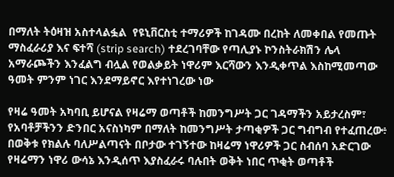በማለት ትዕዛዝ አስተላልፏል  የዩኒቨርስቲ ተማሪዎች ከገዳሙ በረከት ለመቀበል የመጡት ማስፈራሪያ እና ፍተሻ (strip search) ተደረገባቸው የጣሊያኑ ኮንስትራክሽን ሌላ አማራጮችን እንፈልግ ብሏል የወልቃይት ነዋሪም እርሻውን እንዲቀጥል እስከሚመጣው ዓመት ምንም ነገር እንደማይኖር እየተነገረው ነው

የዛሬ ዓመት አካባቢ ይሆናል የዛሬማ ወጣቶች ከመንግሥት ጋር ገዳማችን አይታረስም፣ የአባቶቻችንን ድንበር አናስነካም በማለት ከመንግሥት ታጣቂዎች ጋር ግብግብ የተፈጠረው፥ በወቅቱ የክልሉ ባለሥልጣናት በቦታው ተገኝተው ከዛሬማ ነዋሪዎች ጋር ስብሰባ አድርገው የዛሬማን ነዋሪ ውሳኔ እንዲሰጥ እያስፈራሩ ባሉበት ወቅት ነበር ጥቂት ወጣቶች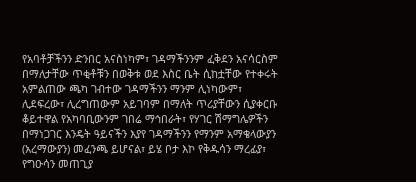የአባቶቻችንን ድንበር አናስነካም፣ ገዳማችንንም ፈቅደን አናሳርስም በማለታቸው ጥቂቶቹን በወቅቱ ወደ እስር ቤት ሲከቷቸው የተቀሩት አምልጠው ጫካ ገብተው ገዳማችንን ማንም ሊነካውም፣ ሊደፍረው፣ ሊረግጠውም አይገባም በማለት ጥሪያቸውን ሲያቀርቡ ቆይተዋል የአካባቢውንም ገበሬ ማኅበራት፣ የሃገር ሽማግሌዎችን በማነጋገር እንዴት ዓይናችን እያየ ገዳማችንን የማንም አማቄላውያን (አረማውያን) መፈንጫ ይሆናል፣ ይሄ ቦታ እኮ የቅዱሳን ማረፊያ፣ የግዑሳን መጠጊያ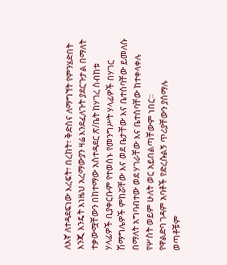ለእኛ ለተዳደፍነው እረፍት፣ በረከት፣ ቅድስና ለማግኘት የምንሄድበት እንጂ እንዴት እነዜህ አረማውያን ዛሬ እንደፈለጉት ያደርጉታል በማለት ተቃውሟቸውን በከተማው አስተዳደር ጽ/ቤት ከሃገረ ስብከቱ ሃላፊዎች ቢያቀርቡም የተወሰኑ የመንግሥት ሃላፊዎች በሃገር ሽማግሌዎች ምከሯቸው እና ወደ ቤታቸው እና ቤተሰባቸው ይመለሱ በማለት አግባብተው ወደ ሃገራቸው እና ቤተሰባቸው ከተቀላቀሉ የሦስት ወይም ሁለት ወር አይበልጣቸውም ነበር።
የዋልድባ ገዳም አባቶች የድረሱልኝ ጥሪያቸውን ያሰማሉ
ወጣቶቹም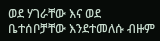ወደ ሃገራቸው እና ወደ ቤተሰቦቻቸው እንደተመለሱ ብዙም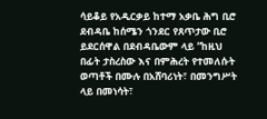ሳይቆይ የአዲርቃይ ከተማ አቃቤ ሕግ ቢሮ ደብዳቤ ከሰሜን ጎንደር የጸጥታው ቢሮ ይደርሰዋል በደብዳቤውም ላይ “ከዚህ በፊት ታስረስው እና በምሕረት የተመለሱት ወጣቶች በሙሉ በአሸባሪነት፣ በመንግሥት ላይ በመነሳት፣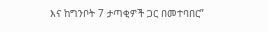እና ከግንቦት 7 ታጣቂዎች ጋር በመተባበር”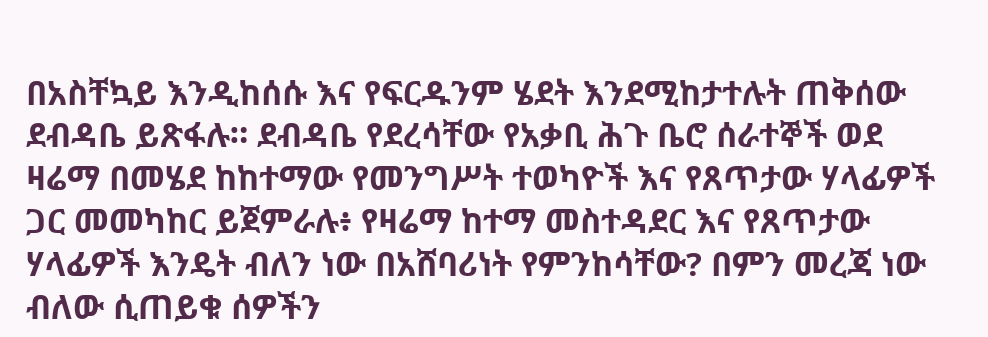በአስቸኳይ እንዲከሰሱ እና የፍርዱንም ሄደት እንደሚከታተሉት ጠቅሰው ደብዳቤ ይጽፋሉ። ደብዳቤ የደረሳቸው የአቃቢ ሕጉ ቤሮ ሰራተኞች ወደ ዛሬማ በመሄደ ከከተማው የመንግሥት ተወካዮች እና የጸጥታው ሃላፊዎች ጋር መመካከር ይጀምራሉ፥ የዛሬማ ከተማ መስተዳደር እና የጸጥታው ሃላፊዎች እንዴት ብለን ነው በአሸባሪነት የምንከሳቸው? በምን መረጃ ነው ብለው ሲጠይቁ ሰዎችን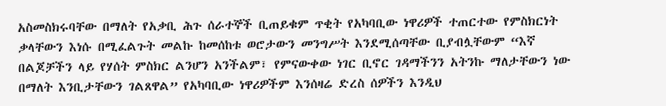አስመስክሩባቸው በማለት የአቃቢ ሕጉ ሰራተኞች ቢጠይቁም ጥቂት የአካባቢው ነዋሪዎች ተጠርተው የምስክርነት ቃላቸውን እነሱ በሚፈልጉት መልኩ ከመሰከቱ ወሮታውን መንግሥት እንደሚሰጣቸው ቢያብሏቸውም “እኛ በልጆቻችን ላይ የሃሰት ምስክር ልንሆን አንችልም፣ የምናውቀው ነገር ቢኖር ገዳማችንን አትንኩ ማለታቸውን ነው በማለት እንቢታቸውን ገልጸዋል” የአካባቢው ነዋሪዎችም እንሰዛሬ ድረስ ሰዎችን እንዲህ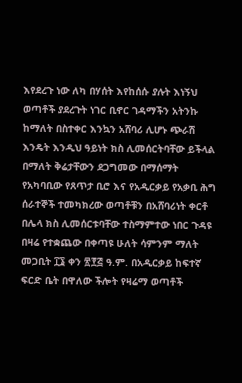እየደረጉ ነው ለካ በሃሰት እየከሰሱ ያሉት እነኝህ ወጣቶች ያደረጉት ነገር ቢኖር ገዳማችን አትንኩ ከማለት በስተቀር እንኳን አሸባሪ ሊሆኑ ጭራሽ እንዴት እንዲህ ዓይነት ክስ ሊመሰርትባቸው ይችላል በማለት ቅሬታቸውን ደጋግመው በማሰማት የአካባቢው የጸጥታ ቢሮ እና የአዲርቃይ የአቃቢ ሕግ ሰራተኞች ተመካክረው ወጣቶቹን በአሸባሪነት ቀርቶ በሌላ ክስ ሊመሰርቱባቸው ተስማምተው ነበር ጉዳዩ
በዛሬ የተቋጨው በቀጣዩ ሁለት ሳምንም ማለት መጋቢት ፲፮ ቀን ፳፻፭ ዓ.ም. በአዲርቃይ ከፍተኛ ፍርድ ቤት በዋለው ችሎት የዛሬማ ወጣቶች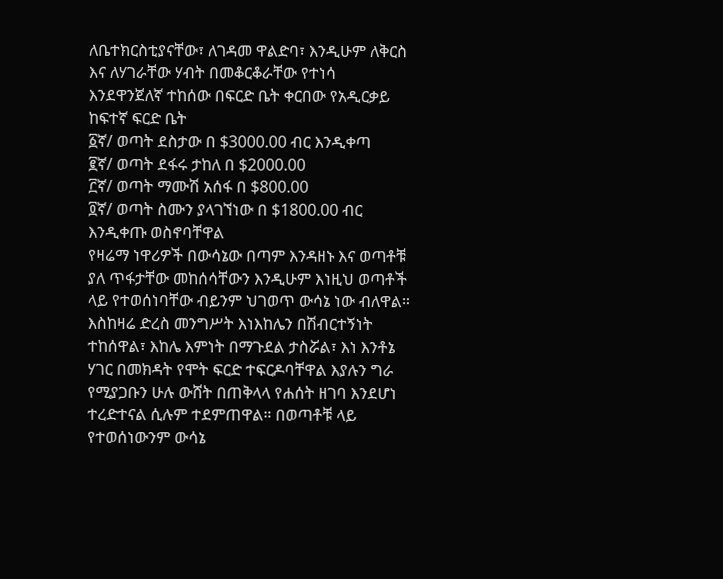ለቤተክርስቲያናቸው፣ ለገዳመ ዋልድባ፣ እንዲሁም ለቅርስ እና ለሃገራቸው ሃብት በመቆርቆራቸው የተነሳ እንደዋንጀለኛ ተከሰው በፍርድ ቤት ቀርበው የአዲርቃይ ከፍተኛ ፍርድ ቤት
፩ኛ/ ወጣት ደስታው በ $3000.00 ብር እንዲቀጣ
፪ኛ/ ወጣት ደፋሩ ታከለ በ $2000.00
፫ኛ/ ወጣት ማሙሽ አሰፋ በ $800.00
፬ኛ/ ወጣት ስሙን ያላገኘነው በ $1800.00 ብር እንዲቀጡ ወስኖባቸዋል
የዛሬማ ነዋሪዎች በውሳኔው በጣም እንዳዘኑ እና ወጣቶቹ ያለ ጥፋታቸው መከሰሳቸውን እንዲሁም እነዚህ ወጣቶች ላይ የተወሰነባቸው ብይንም ህገወጥ ውሳኔ ነው ብለዋል። እስከዛሬ ድረስ መንግሥት እነእከሌን በሽብርተኝነት ተከሰዋል፣ እከሌ እምነት በማጉደል ታስሯል፣ እነ እንቶኔ ሃገር በመክዳት የሞት ፍርድ ተፍርዶባቸዋል እያሉን ግራ የሚያጋቡን ሁሉ ውሸት በጠቅላላ የሐሰት ዘገባ እንደሆነ ተረድተናል ሲሉም ተደምጠዋል። በወጣቶቹ ላይ የተወሰነውንም ውሳኔ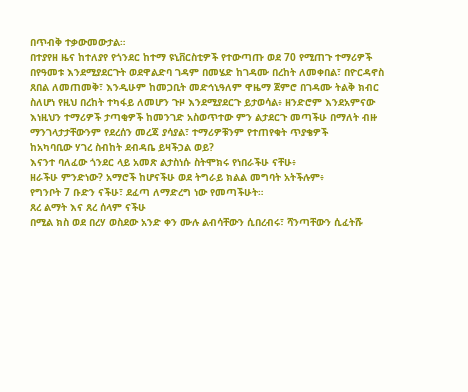በጥብቅ ተቃውመውታል።
በተያየዘ ዜና ከተለያየ የጎንደር ከተማ ዩኒቨርስቲዎች የተውጣጡ ወደ 70 የሚጠጉ ተማሪዎች በየዓመቱ እንደሚያደርጉት ወደዋልድባ ገዳም በመሄድ ከገዳሙ በረከት ለመቀበል፣ በዮርዳኖስ ጸበል ለመጠመቅ፣ እንዲሁም ከመጋቢት መድኅኒዓለም ዋዜማ ጀምሮ በገዳሙ ትልቅ ክብር ስለሆነ የዚህ በረከት ተካፋይ ለመሆን ጉዞ እንደሚያደርጉ ይታወሳል፥ ዘንድሮም እንደአምናው እነዚህን ተማሪዎች ታጣቂዎች ከመንገድ አስወጥተው ምን ልታደርጉ መጣችሁ በማለት ብዙ ማንገላታታቸውንም የደረሰን መረጃ ያሳያል፣ ተማሪዎቹንም የተጠየቁት ጥያቄዎች
ከአካባቢው ሃገረ ስብከት ደብዳቤ ይዛችኃል ወይ?
እናንተ ባለፈው ጎንደር ላይ አመጽ ልታስነሱ ስትሞክሩ የነበራችሁ ናቸሁ፥
ዘራችሁ ምንድነው? አማሮች ከሆናችሁ ወደ ትግራይ ክልል መግባት አትችሉም፥
የግንቦት 7 ቡድን ናችሁ፣ ደፈጣ ለማድረግ ነው የመጣችሁት።
ጸረ ልማት እና ጸረ ሰላም ናችሁ
በሚል ክስ ወደ በረሃ ወስደው አንድ ቀን ሙሉ ልብሳቸውን ሲበረብሩ፣ ሻንጣቸውን ሲፈትሹ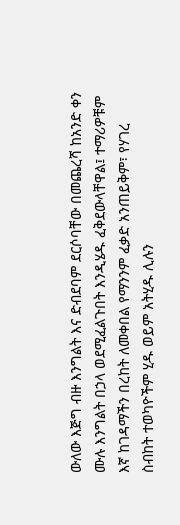ውለው እጅግ ብዙ እንግልት እና ድብደባም ደርሶባቸው በመጨረሻ ከአንድ ቀን ሙሉ እንግልት በኃላ ወደሚፈልጉበት እንዲሄዱ ፈቅደውላቸዋል፤ ተማሪዎቹም እኛ ከገዳማችን በረከት ለመቀበል የማንንም ፈቃድ አንጠይቅም፣ የሃገረ ስብከት ተወካዮችም ሂዱ ወይም አትሂዱ ሊሉን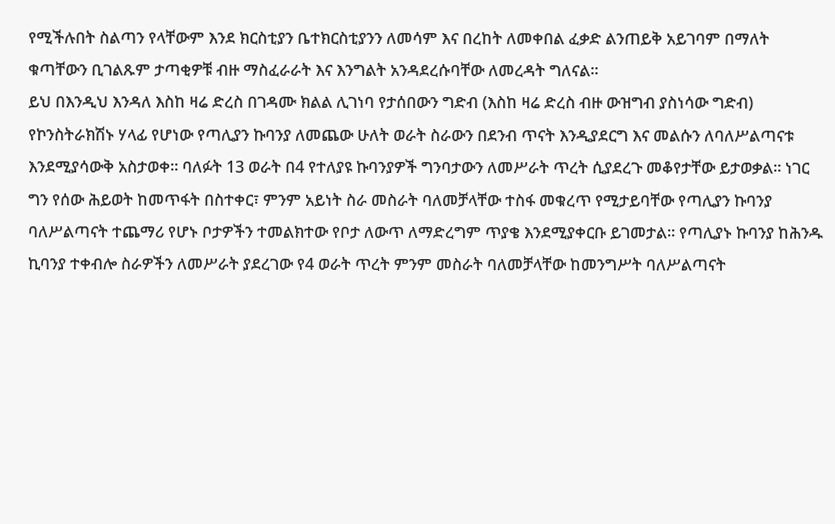የሚችሉበት ስልጣን የላቸውም እንደ ክርስቲያን ቤተክርስቲያንን ለመሳም እና በረከት ለመቀበል ፈቃድ ልንጠይቅ አይገባም በማለት ቁጣቸውን ቢገልጹም ታጣቂዎቹ ብዙ ማስፈራራት እና እንግልት አንዳደረሱባቸው ለመረዳት ግለናል።
ይህ በእንዲህ እንዳለ እስከ ዛሬ ድረስ በገዳሙ ክልል ሊገነባ የታሰበውን ግድብ (እስከ ዛሬ ድረስ ብዙ ውዝግብ ያስነሳው ግድብ) የኮንስትራክሽኑ ሃላፊ የሆነው የጣሊያን ኩባንያ ለመጨው ሁለት ወራት ስራውን በደንብ ጥናት እንዲያደርግ እና መልሱን ለባለሥልጣናቱ እንደሚያሳውቅ አስታወቀ። ባለፉት 13 ወራት በ4 የተለያዩ ኩባንያዎች ግንባታውን ለመሥራት ጥረት ሲያደረጉ መቆየታቸው ይታወቃል። ነገር ግን የሰው ሕይወት ከመጥፋት በስተቀር፣ ምንም አይነት ስራ መስራት ባለመቻላቸው ተስፋ መቁረጥ የሚታይባቸው የጣሊያን ኩባንያ ባለሥልጣናት ተጨማሪ የሆኑ ቦታዎችን ተመልክተው የቦታ ለውጥ ለማድረግም ጥያቄ እንደሚያቀርቡ ይገመታል። የጣሊያኑ ኩባንያ ከሕንዱ ኪባንያ ተቀብሎ ስራዎችን ለመሥራት ያደረገው የ4 ወራት ጥረት ምንም መስራት ባለመቻላቸው ከመንግሥት ባለሥልጣናት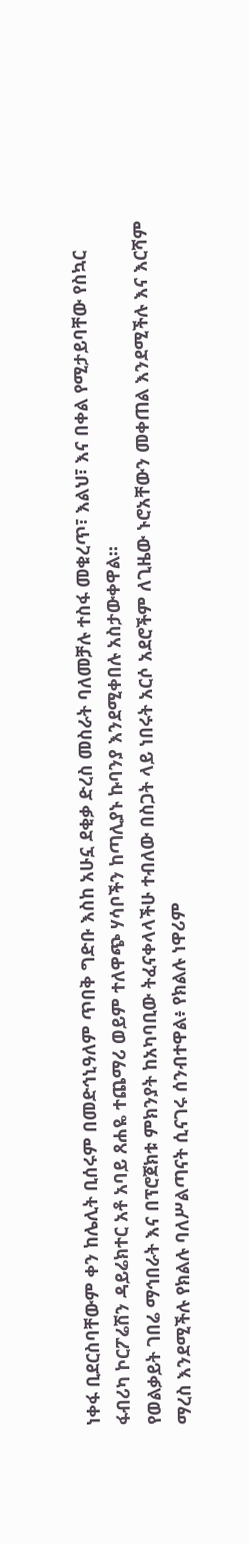ነቀፋ ቢደርስባቸውም ቀን ከሌሊት ቢሰሩም በመድኅኒዓለም ጥበቅ ግድቡ እስከ አሁኗ ደቂቃ ድረስ መስራት ባለመቻሉ ተስፋ መቁረጥ፣ እልህ፣ እና በቀል የሚታይባቸው የስኳር ፋብሪካ ኮርፖሬሽን ዳይሬክተር አቶ አባይ ጸሐዬ ተጨማሪ ወይም ተለዋጭ ሃሳቦችን ከጣሊያኑ ኩባንያ እንደሚቀበሉ አስታውቀዋል።
የወልቃይት ገበሬ ማኅበራት እና በፕሮጀክቱ ምክንያት ከአካባቢው ትፈናቀላላችሁ ተብለው በስጋት ላይ ነበሩት አርሶ አደሮችም ለጊዜው ኑሮአቸውን መቀጠል እንደሚችሉ እና እርሻም ማረስ እንደሚችሉ የክልሉ ባለሥልጣናት ሲናገሩ ሰንብተዋል፥ የክልሉ ነዋሪም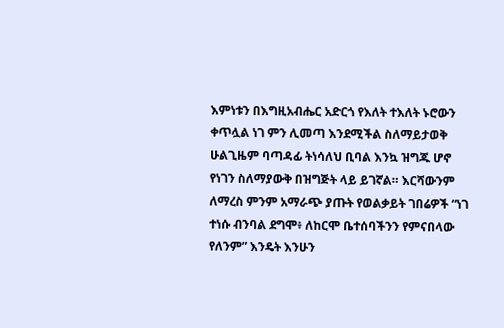እምነቱን በእግዚአብሔር አድርጎ የእለት ተእለት ኑሮውን ቀጥሏል ነገ ምን ሊመጣ እንደሚችል ስለማይታወቅ ሁልጊዜም ባጣዳፊ ትነሳለህ ቢባል እንኳ ዝግጁ ሆኖ የነገን ስለማያውቅ በዝግጅት ላይ ይገኛል። እርሻውንም ለማረስ ምንም አማራጭ ያጡት የወልቃይት ገበሬዎች “ነገ ተነሱ ብንባል ደግሞ፥ ለከርሞ ቤተሰባችንን የምናበላው የለንም” እንዴት እንሁን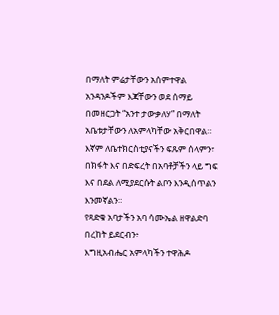በማለት ምሬታቸውን አሰምተዋል አንዳንዶችም እጃቸውን ወደ ሰማይ በመዘርጋት “አንተ ታውቃለሃ” በማለት አቤቱታቸውን ለአምላካቸው አቅርበዋል።
እኛም ለቤተክርስቲያናችን ፍጹም ሰላምን፣ በክፋት እና በድፍረት በአባቶቻችን ላይ ግፍ እና በደል ለሚያደርሱት ልቦን እንዲሰጥልን እንመኛልን።
የጻድቁ አባታችን አባ ሳሙኤል ዘዋልድባ በረከት ይደርብን፥
እግዚአብሔር አምላካችን ተዋሕዶ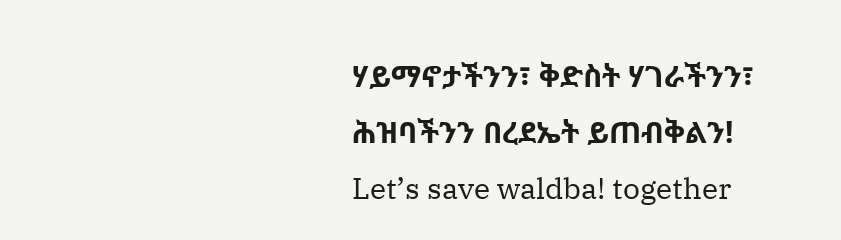ሃይማኖታችንን፣ ቅድስት ሃገራችንን፣ ሕዝባችንን በረደኤት ይጠብቅልን!
Let’s save waldba! together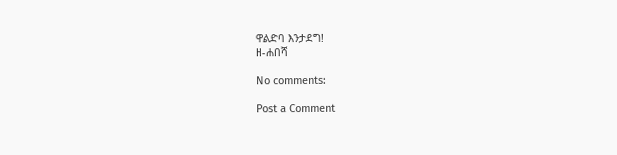ዋልድባ እንታደግ!
ዘ-ሐበሻ

No comments:

Post a Comment